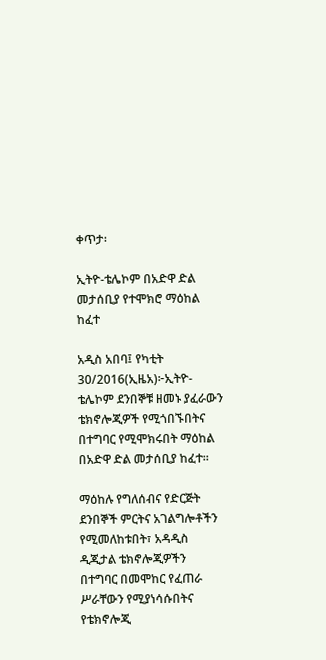ቀጥታ፡

ኢትዮ-ቴሌኮም በአድዋ ድል መታሰቢያ የተሞክሮ ማዕከል ከፈተ

አዲስ አበባ፤ የካቲት 30/2016(ኢዜአ)፦ኢትዮ-ቴሌኮም ደንበኞቹ ዘመኑ ያፈራውን ቴክኖሎጂዎች የሚጎበኙበትና በተግባር የሚሞክሩበት ማዕከል በአድዋ ድል መታሰቢያ ከፈተ።

ማዕከሉ የግለሰብና የድርጅት ደንበኞች ምርትና አገልግሎቶችን የሚመለከቱበት፣ አዳዲስ ዲጂታል ቴክኖሎጂዎችን በተግባር በመሞከር የፈጠራ ሥራቸውን የሚያነሳሱበትና የቴክኖሎጂ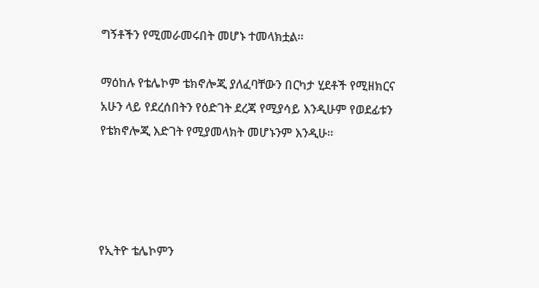ግኝቶችን የሚመራመሩበት መሆኑ ተመላክቷል።

ማዕከሉ የቴሌኮም ቴክኖሎጂ ያለፈባቸውን በርካታ ሂደቶች የሚዘክርና አሁን ላይ የደረሰበትን የዕድገት ደረጃ የሚያሳይ እንዲሁም የወደፊቱን የቴክኖሎጂ እድገት የሚያመላክት መሆኑንም እንዲሁ።




የኢትዮ ቴሌኮምን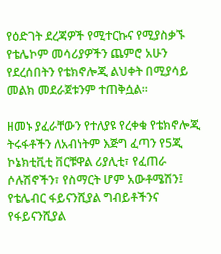የዕድገት ደረጃዎች የሚተርኩና የሚያስቃኙ የቴሌኮም መሳሪያዎችን ጨምሮ አሁን የደረሰበትን የቴክኖሎጂ ልህቀት በሚያሳይ መልክ መደራጀቱንም ተጠቅሷል።

ዘመኑ ያፈራቸውን የተለያዩ የረቀቁ የቴክኖሎጂ ትሩፋቶችን ለአብነትም እጅግ ፈጣን የ5ጂ ኮኔክቲቪቲ ቨርቹዋል ሪያሊቲ፣ የፈጠራ ሶሉሽኖችን፣ የስማርት ሆም አውቶሜሽን፤ የቴሌብር ፋይናንሺያል ግብይቶችንና የፋይናንሺያል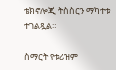ቴክኖሎጂ ትስስርን ማካተቱ ተገልጿል።

ስማርት የቱሪዝም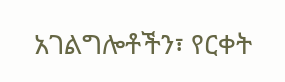አገልግሎቶችን፣ የርቀት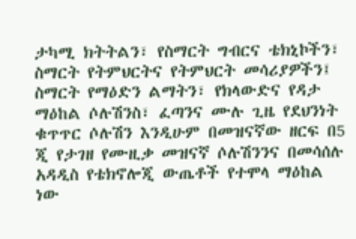ታካሚ ክትትልን፣ የስማርት ግብርና ቴክኒኮችን፣ ስማርት የትምህርትና የትምህርት መሳሪያዎችን፤ ስማርት የማዕድን ልማትን፣ የክላውድና የዳታ ማዕከል ሶሉሽንስ፣ ፈጣንና ሙሉ ጊዜ የደህንነት ቁጥጥር ሶሉሽን እንዲሁም በመዝናኛው ዘርፍ በ5 ጂ የታገዘ የሙዚቃ መዝናኛ ሶሉሽንንና በመሳሰሉ አዳዲስ የቴክኖሎጂ ውጤቶች የተሞላ ማዕከል ነው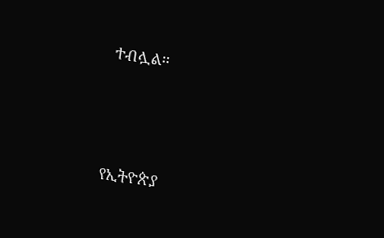ተብሏል።



የኢትዮጵያ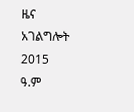ዜና አገልግሎት
2015
ዓ.ም